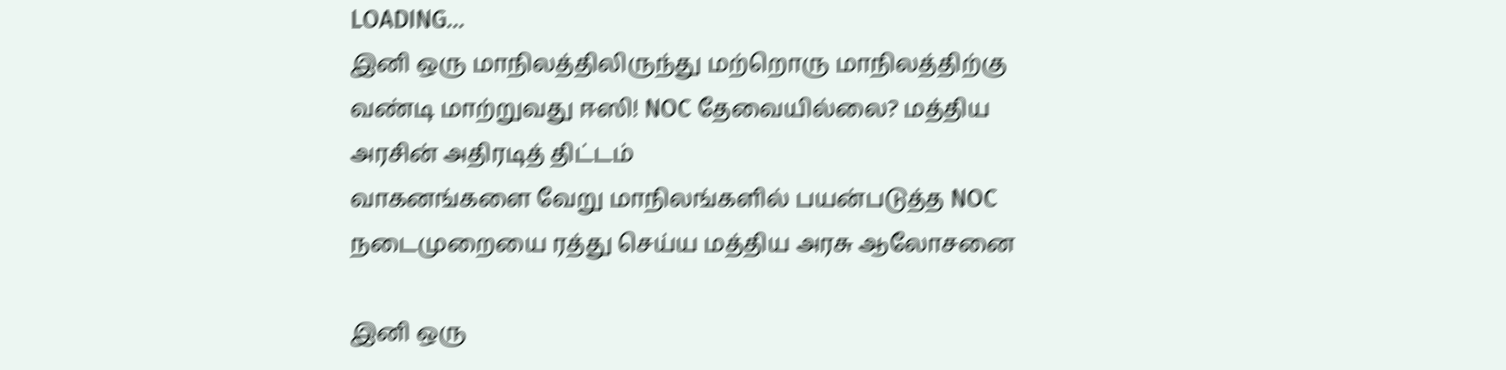LOADING...
இனி ஒரு மாநிலத்திலிருந்து மற்றொரு மாநிலத்திற்கு வண்டி மாற்றுவது ஈஸி! NOC தேவையில்லை? மத்திய அரசின் அதிரடித் திட்டம்
வாகனங்களை வேறு மாநிலங்களில் பயன்படுத்த NOC நடைமுறையை ரத்து செய்ய மத்திய அரசு ஆலோசனை

இனி ஒரு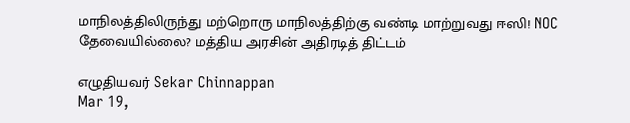மாநிலத்திலிருந்து மற்றொரு மாநிலத்திற்கு வண்டி மாற்றுவது ஈஸி! NOC தேவையில்லை? மத்திய அரசின் அதிரடித் திட்டம்

எழுதியவர் Sekar Chinnappan
Mar 19,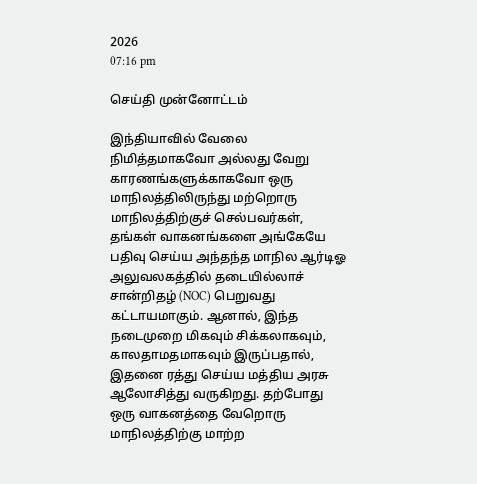2026
07:16 pm

செய்தி முன்னோட்டம்

இந்தியாவில் வேலை நிமித்தமாகவோ அல்லது வேறு காரணங்களுக்காகவோ ஒரு மாநிலத்திலிருந்து மற்றொரு மாநிலத்திற்குச் செல்பவர்கள், தங்கள் வாகனங்களை அங்கேயே பதிவு செய்ய அந்தந்த மாநில ஆர்டிஓ அலுவலகத்தில் தடையில்லாச் சான்றிதழ் (NOC) பெறுவது கட்டாயமாகும். ஆனால், இந்த நடைமுறை மிகவும் சிக்கலாகவும், காலதாமதமாகவும் இருப்பதால், இதனை ரத்து செய்ய மத்திய அரசு ஆலோசித்து வருகிறது. தற்போது ஒரு வாகனத்தை வேறொரு மாநிலத்திற்கு மாற்ற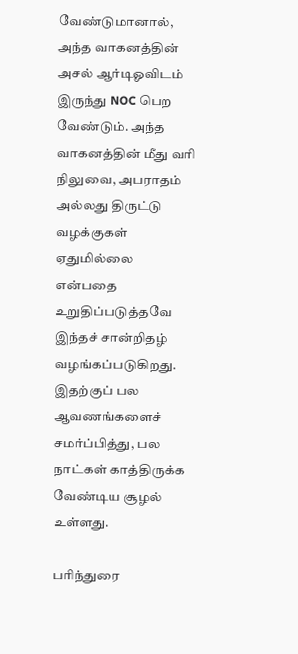வேண்டுமானால், அந்த வாகனத்தின் அசல் ஆர்டிஓவிடம் இருந்து NOC பெற வேண்டும். அந்த வாகனத்தின் மீது வரி நிலுவை, அபராதம் அல்லது திருட்டு வழக்குகள் ஏதுமில்லை என்பதை உறுதிப்படுத்தவே இந்தச் சான்றிதழ் வழங்கப்படுகிறது. இதற்குப் பல ஆவணங்களைச் சமர்ப்பித்து, பல நாட்கள் காத்திருக்க வேண்டிய சூழல் உள்ளது.

பரிந்துரை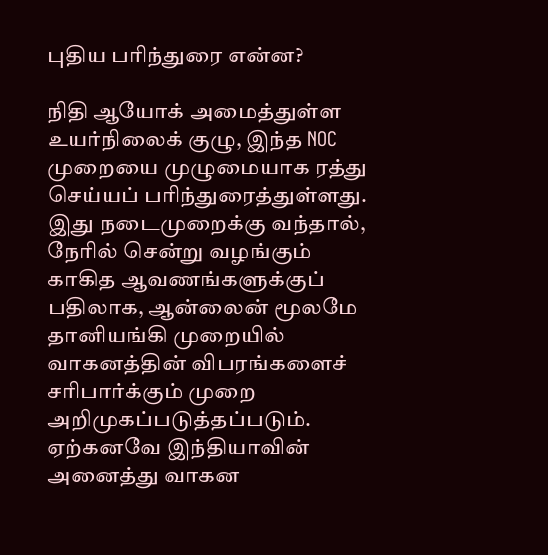புதிய பரிந்துரை என்ன?

நிதி ஆயோக் அமைத்துள்ள உயர்நிலைக் குழு, இந்த NOC முறையை முழுமையாக ரத்து செய்யப் பரிந்துரைத்துள்ளது. இது நடைமுறைக்கு வந்தால், நேரில் சென்று வழங்கும் காகித ஆவணங்களுக்குப் பதிலாக, ஆன்லைன் மூலமே தானியங்கி முறையில் வாகனத்தின் விபரங்களைச் சரிபார்க்கும் முறை அறிமுகப்படுத்தப்படும். ஏற்கனவே இந்தியாவின் அனைத்து வாகன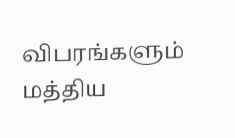விபரங்களும் மத்திய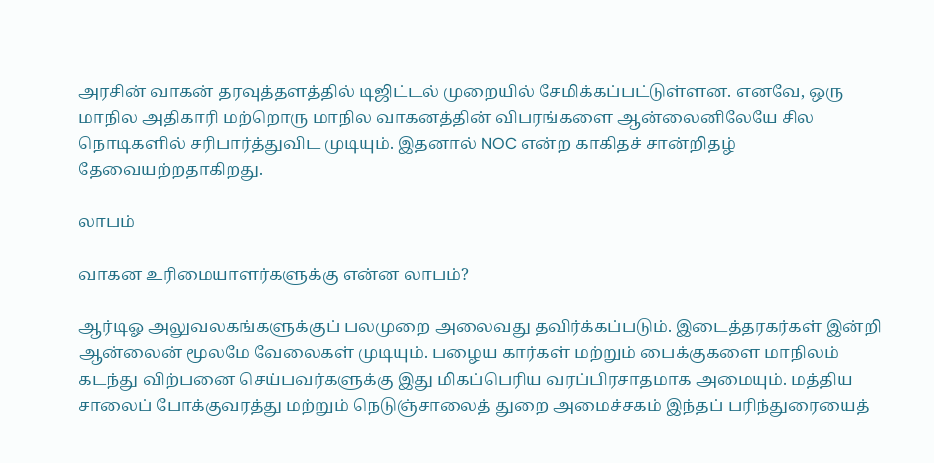அரசின் வாகன் தரவுத்தளத்தில் டிஜிட்டல் முறையில் சேமிக்கப்பட்டுள்ளன. எனவே, ஒரு மாநில அதிகாரி மற்றொரு மாநில வாகனத்தின் விபரங்களை ஆன்லைனிலேயே சில நொடிகளில் சரிபார்த்துவிட முடியும். இதனால் NOC என்ற காகிதச் சான்றிதழ் தேவையற்றதாகிறது.

லாபம்

வாகன உரிமையாளர்களுக்கு என்ன லாபம்?

ஆர்டிஓ அலுவலகங்களுக்குப் பலமுறை அலைவது தவிர்க்கப்படும். இடைத்தரகர்கள் இன்றி ஆன்லைன் மூலமே வேலைகள் முடியும். பழைய கார்கள் மற்றும் பைக்குகளை மாநிலம் கடந்து விற்பனை செய்பவர்களுக்கு இது மிகப்பெரிய வரப்பிரசாதமாக அமையும். மத்திய சாலைப் போக்குவரத்து மற்றும் நெடுஞ்சாலைத் துறை அமைச்சகம் இந்தப் பரிந்துரையைத்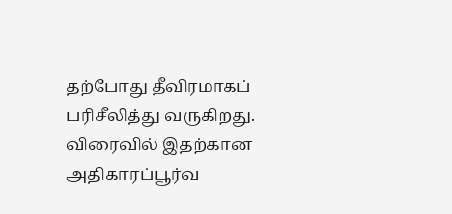தற்போது தீவிரமாகப் பரிசீலித்து வருகிறது. விரைவில் இதற்கான அதிகாரப்பூர்வ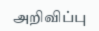அறிவிப்பு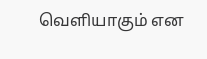வெளியாகும் என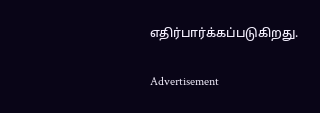எதிர்பார்க்கப்படுகிறது.

Advertisement